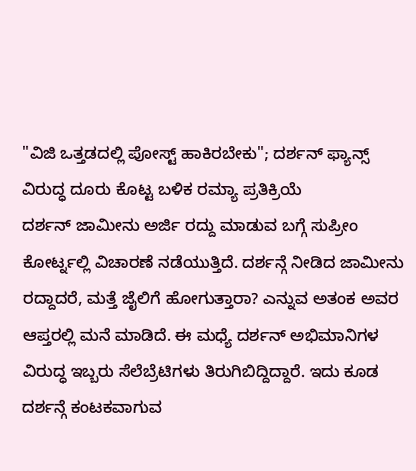"ವಿಜಿ ಒತ್ತಡದಲ್ಲಿ ಪೋಸ್ಟ್ ಹಾಕಿರಬೇಕು"; ದರ್ಶನ್ ಫ್ಯಾನ್ಸ್ ವಿರುದ್ಧ ದೂರು ಕೊಟ್ಟ ಬಳಿಕ ರಮ್ಯಾ ಪ್ರತಿಕ್ರಿಯೆ
ದರ್ಶನ್ ಜಾಮೀನು ಅರ್ಜಿ ರದ್ದು ಮಾಡುವ ಬಗ್ಗೆ ಸುಪ್ರೀಂ ಕೋರ್ಟ್ನಲ್ಲಿ ವಿಚಾರಣೆ ನಡೆಯುತ್ತಿದೆ. ದರ್ಶನ್ಗೆ ನೀಡಿದ ಜಾಮೀನು ರದ್ದಾದರೆ, ಮತ್ತೆ ಜೈಲಿಗೆ ಹೋಗುತ್ತಾರಾ? ಎನ್ನುವ ಅತಂಕ ಅವರ ಆಪ್ತರಲ್ಲಿ ಮನೆ ಮಾಡಿದೆ. ಈ ಮಧ್ಯೆ ದರ್ಶನ್ ಅಭಿಮಾನಿಗಳ ವಿರುದ್ಧ ಇಬ್ಬರು ಸೆಲೆಬ್ರೆಟಿಗಳು ತಿರುಗಿಬಿದ್ದಿದ್ದಾರೆ. ಇದು ಕೂಡ ದರ್ಶನ್ಗೆ ಕಂಟಕವಾಗುವ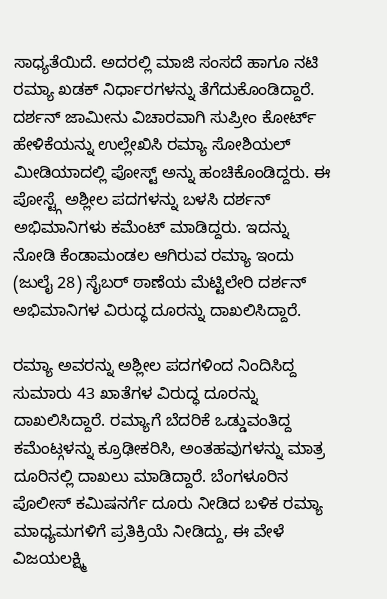ಸಾಧ್ಯತೆಯಿದೆ. ಅದರಲ್ಲಿ ಮಾಜಿ ಸಂಸದೆ ಹಾಗೂ ನಟಿ ರಮ್ಯಾ ಖಡಕ್ ನಿರ್ಧಾರಗಳನ್ನು ತೆಗೆದುಕೊಂಡಿದ್ದಾರೆ.
ದರ್ಶನ್ ಜಾಮೀನು ವಿಚಾರವಾಗಿ ಸುಪ್ರೀಂ ಕೋರ್ಟ್ ಹೇಳಿಕೆಯನ್ನು ಉಲ್ಲೇಖಿಸಿ ರಮ್ಯಾ ಸೋಶಿಯಲ್ ಮೀಡಿಯಾದಲ್ಲಿ ಪೋಸ್ಟ್ ಅನ್ನು ಹಂಚಿಕೊಂಡಿದ್ದರು. ಈ ಪೋಸ್ಟ್ಗೆ ಅಶ್ಲೀಲ ಪದಗಳನ್ನು ಬಳಸಿ ದರ್ಶನ್ ಅಭಿಮಾನಿಗಳು ಕಮೆಂಟ್ ಮಾಡಿದ್ದರು. ಇದನ್ನು ನೋಡಿ ಕೆಂಡಾಮಂಡಲ ಆಗಿರುವ ರಮ್ಯಾ ಇಂದು (ಜುಲೈ 28) ಸೈಬರ್ ಠಾಣೆಯ ಮೆಟ್ಟಿಲೇರಿ ದರ್ಶನ್ ಅಭಿಮಾನಿಗಳ ವಿರುದ್ಧ ದೂರನ್ನು ದಾಖಲಿಸಿದ್ದಾರೆ.

ರಮ್ಯಾ ಅವರನ್ನು ಅಶ್ಲೀಲ ಪದಗಳಿಂದ ನಿಂದಿಸಿದ್ದ ಸುಮಾರು 43 ಖಾತೆಗಳ ವಿರುದ್ಧ ದೂರನ್ನು ದಾಖಲಿಸಿದ್ದಾರೆ. ರಮ್ಯಾಗೆ ಬೆದರಿಕೆ ಒಡ್ಡುವಂತಿದ್ದ ಕಮೆಂಟ್ಗಳನ್ನು ಕ್ರೂಢೀಕರಿಸಿ, ಅಂತಹವುಗಳನ್ನು ಮಾತ್ರ ದೂರಿನಲ್ಲಿ ದಾಖಲು ಮಾಡಿದ್ದಾರೆ. ಬೆಂಗಳೂರಿನ ಪೊಲೀಸ್ ಕಮಿಷನರ್ಗೆ ದೂರು ನೀಡಿದ ಬಳಿಕ ರಮ್ಯಾ ಮಾಧ್ಯಮಗಳಿಗೆ ಪ್ರತಿಕ್ರಿಯೆ ನೀಡಿದ್ದು, ಈ ವೇಳೆ ವಿಜಯಲಕ್ಷ್ಮಿ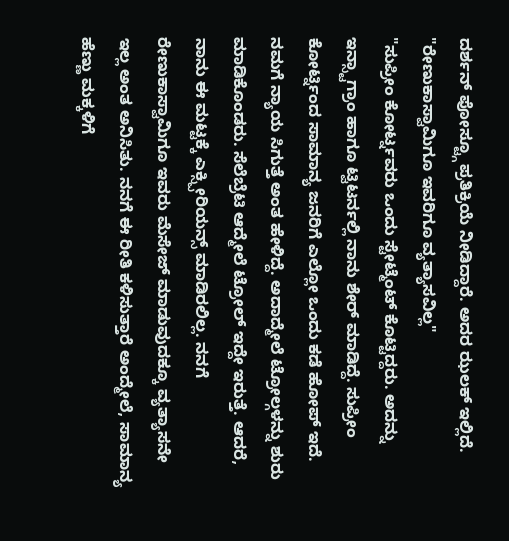ದರ್ಶನ್ ಪೋಸ್ಟ್ಗೂ ಪ್ರತಿಕ್ರಿಯೆ ನೀಡಿದ್ದಾರೆ. ಅದರ ಝಲಕ್ ಇಲ್ಲಿದೆ.
"ರೇಣುಕಾಸ್ವಾಮಿಗೂ ಇವರಿಗೂ ವ್ಯತ್ಯಾಸವಿಲ್ಲ"
"ಸುಪ್ರೀಂ ಕೋರ್ಟ್ನವರು ಒಂದು ಸ್ಟೇಟ್ಮೆಂಟ್ ಕೊಟ್ಟಿದ್ದರು. ಅದನ್ನು ಇನ್ಸ್ಟಾಗ್ರಾಂ ಹಾಗೂ ಟ್ವಿಟರ್ನಲ್ಲಿ ನಾನು ಶೇರ್ ಮಾಡಿದ್ದೆ. ಸುಪ್ರೀಂ ಕೋರ್ಟ್ನಿಂದ ಸಾಮಾನ್ಯ ಜನರಿಗೆ ಎಲ್ಲೋ ಒಂದು ಕಡೆ ಹೋಪ್ ಇದೆ. ನಮಗೆ ನ್ಯಾಯ ಸಿಗುತ್ತೆ ಅಂತ ಹೇಳಿದ್ದೆ. ಅದಾದ್ಮೇಲೆ ಟ್ರೋಲ್ಗಳನ್ನು ಶುರು ಮಾಡಿಕೊಂಡರು. ಸೆಲೆಬ್ರೆಟಿ ಆದ್ಮೇಲೆ ಟ್ರೋಲ್ ಇದ್ದೇ ಇರುತ್ತೆ. ಆದರೆ, ನಾನು ಈ ಮಟ್ಟಕ್ಕೆ ಎಕ್ಸ್ಪೀರಿಯನ್ಸ್ ಮಾಡಿರಲಿಲ್ಲ. ನನಗೆ ರೇಣುಕಾಸ್ವಾಮಿಗೂ ಇವರು ಮೆಸೇಜ್ ಮಾಡುವುದಕ್ಕೂ ವ್ಯತ್ಯಾಸನೇ ಇಲ್ಲ ಅಂತ ಅನಿಸಿತು. ನನಗೆ ಈ ರೀತಿ ಕಳಿಸುತ್ತಾರೆ ಅಂದ್ಮೇಲೆ, ಸಾಮಾನ್ಯ ಹೆಣ್ಣು ಮಕ್ಕಳಿಗೆ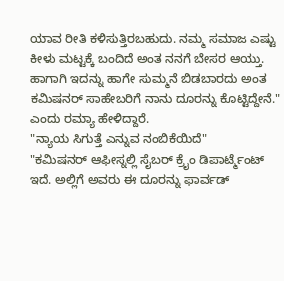ಯಾವ ರೀತಿ ಕಳಿಸುತ್ತಿರಬಹುದು. ನಮ್ಮ ಸಮಾಜ ಎಷ್ಟು ಕೀಳು ಮಟ್ಟಕ್ಕೆ ಬಂದಿದೆ ಅಂತ ನನಗೆ ಬೇಸರ ಆಯ್ತು. ಹಾಗಾಗಿ ಇದನ್ನು ಹಾಗೇ ಸುಮ್ಮನೆ ಬಿಡಬಾರದು ಅಂತ ಕಮಿಷನರ್ ಸಾಹೇಬರಿಗೆ ನಾನು ದೂರನ್ನು ಕೊಟ್ಟಿದ್ದೇನೆ." ಎಂದು ರಮ್ಯಾ ಹೇಳಿದ್ದಾರೆ.
"ನ್ಯಾಯ ಸಿಗುತ್ತೆ ಎನ್ನುವ ನಂಬಿಕೆಯಿದೆ"
"ಕಮಿಷನರ್ ಆಫೀಸ್ನಲ್ಲಿ ಸೈಬರ್ ಕ್ರೈಂ ಡಿಪಾರ್ಟ್ಮೆಂಟ್ ಇದೆ. ಅಲ್ಲಿಗೆ ಅವರು ಈ ದೂರನ್ನು ಫಾರ್ವಡ್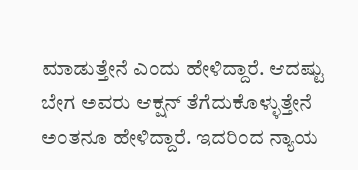ಮಾಡುತ್ತೇನೆ ಎಂದು ಹೇಳಿದ್ದಾರೆ. ಆದಷ್ಟು ಬೇಗ ಅವರು ಆಕ್ಷನ್ ತೆಗೆದುಕೊಳ್ಳುತ್ತೇನೆ ಅಂತನೂ ಹೇಳಿದ್ದಾರೆ. ಇದರಿಂದ ನ್ಯಾಯ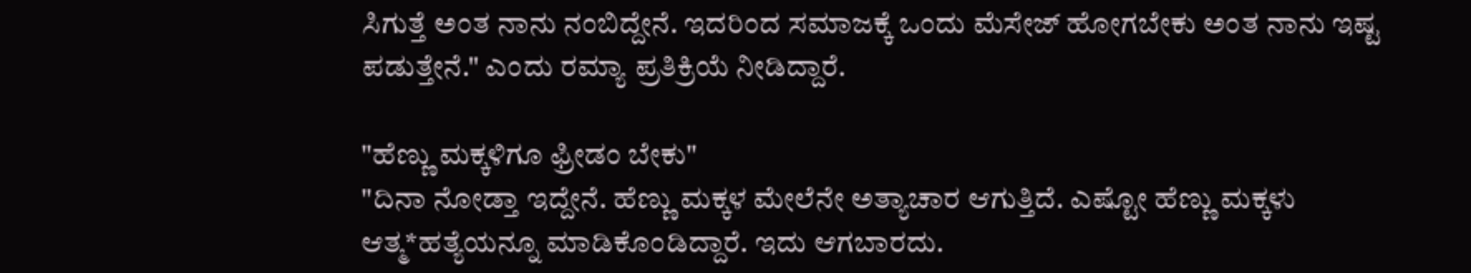ಸಿಗುತ್ತೆ ಅಂತ ನಾನು ನಂಬಿದ್ದೇನೆ. ಇದರಿಂದ ಸಮಾಜಕ್ಕೆ ಒಂದು ಮೆಸೇಜ್ ಹೋಗಬೇಕು ಅಂತ ನಾನು ಇಷ್ಟ ಪಡುತ್ತೇನೆ." ಎಂದು ರಮ್ಯಾ ಪ್ರತಿಕ್ರಿಯೆ ನೀಡಿದ್ದಾರೆ.

"ಹೆಣ್ಣು ಮಕ್ಕಳಿಗೂ ಫ್ರೀಡಂ ಬೇಕು"
"ದಿನಾ ನೋಡ್ತಾ ಇದ್ದೇನೆ. ಹೆಣ್ಣು ಮಕ್ಕಳ ಮೇಲೆನೇ ಅತ್ಯಾಚಾರ ಆಗುತ್ತಿದೆ. ಎಷ್ಟೋ ಹೆಣ್ಣು ಮಕ್ಕಳು ಆತ್ಮ*ಹತ್ಯೆಯನ್ನೂ ಮಾಡಿಕೊಂಡಿದ್ದಾರೆ. ಇದು ಆಗಬಾರದು.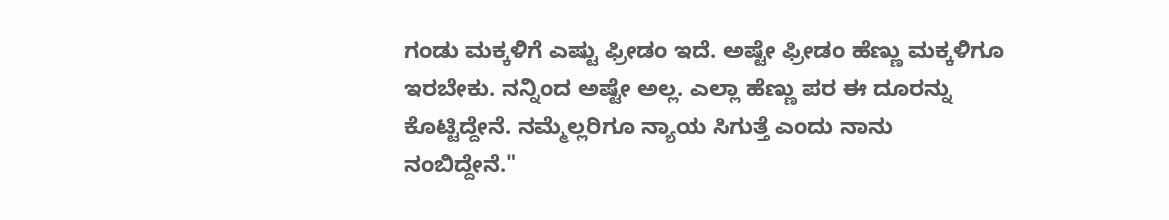ಗಂಡು ಮಕ್ಕಳಿಗೆ ಎಷ್ಟು ಫ್ರೀಡಂ ಇದೆ. ಅಷ್ಟೇ ಫ್ರೀಡಂ ಹೆಣ್ಣು ಮಕ್ಕಳಿಗೂ ಇರಬೇಕು. ನನ್ನಿಂದ ಅಷ್ಟೇ ಅಲ್ಲ. ಎಲ್ಲಾ ಹೆಣ್ಣು ಪರ ಈ ದೂರನ್ನು ಕೊಟ್ಟಿದ್ದೇನೆ. ನಮ್ಮೆಲ್ಲರಿಗೂ ನ್ಯಾಯ ಸಿಗುತ್ತೆ ಎಂದು ನಾನು ನಂಬಿದ್ದೇನೆ."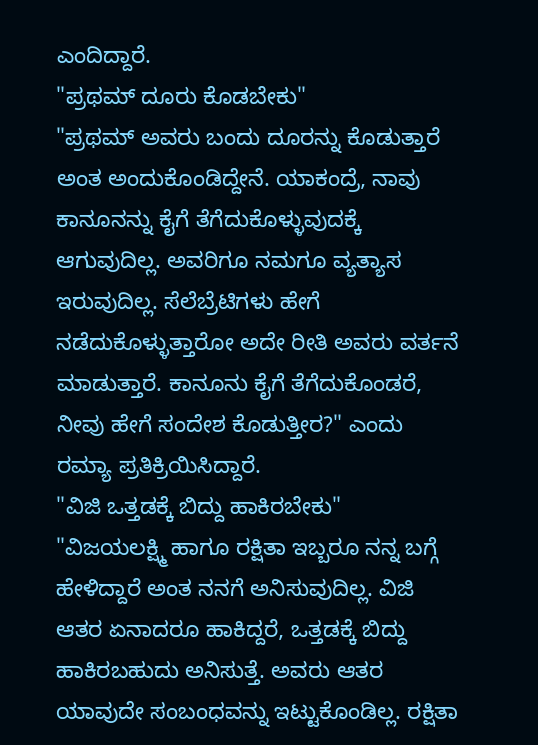ಎಂದಿದ್ದಾರೆ.
"ಪ್ರಥಮ್ ದೂರು ಕೊಡಬೇಕು"
"ಪ್ರಥಮ್ ಅವರು ಬಂದು ದೂರನ್ನು ಕೊಡುತ್ತಾರೆ ಅಂತ ಅಂದುಕೊಂಡಿದ್ದೇನೆ. ಯಾಕಂದ್ರೆ, ನಾವು ಕಾನೂನನ್ನು ಕೈಗೆ ತೆಗೆದುಕೊಳ್ಳುವುದಕ್ಕೆ ಆಗುವುದಿಲ್ಲ. ಅವರಿಗೂ ನಮಗೂ ವ್ಯತ್ಯಾಸ ಇರುವುದಿಲ್ಲ. ಸೆಲೆಬ್ರೆಟಿಗಳು ಹೇಗೆ ನಡೆದುಕೊಳ್ಳುತ್ತಾರೋ ಅದೇ ರೀತಿ ಅವರು ವರ್ತನೆ ಮಾಡುತ್ತಾರೆ. ಕಾನೂನು ಕೈಗೆ ತೆಗೆದುಕೊಂಡರೆ, ನೀವು ಹೇಗೆ ಸಂದೇಶ ಕೊಡುತ್ತೀರ?" ಎಂದು ರಮ್ಯಾ ಪ್ರತಿಕ್ರಿಯಿಸಿದ್ದಾರೆ.
"ವಿಜಿ ಒತ್ತಡಕ್ಕೆ ಬಿದ್ದು ಹಾಕಿರಬೇಕು"
"ವಿಜಯಲಕ್ಷ್ಮಿ ಹಾಗೂ ರಕ್ಷಿತಾ ಇಬ್ಬರೂ ನನ್ನ ಬಗ್ಗೆ ಹೇಳಿದ್ದಾರೆ ಅಂತ ನನಗೆ ಅನಿಸುವುದಿಲ್ಲ. ವಿಜಿ ಆತರ ಏನಾದರೂ ಹಾಕಿದ್ದರೆ, ಒತ್ತಡಕ್ಕೆ ಬಿದ್ದು ಹಾಕಿರಬಹುದು ಅನಿಸುತ್ತೆ. ಅವರು ಆತರ ಯಾವುದೇ ಸಂಬಂಧವನ್ನು ಇಟ್ಟುಕೊಂಡಿಲ್ಲ. ರಕ್ಷಿತಾ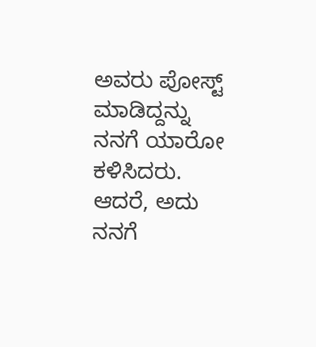ಅವರು ಪೋಸ್ಟ್ ಮಾಡಿದ್ದನ್ನು ನನಗೆ ಯಾರೋ ಕಳಿಸಿದರು. ಆದರೆ, ಅದು ನನಗೆ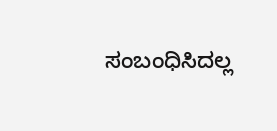ಸಂಬಂಧಿಸಿದಲ್ಲ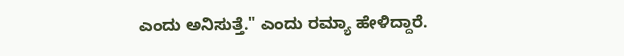ಎಂದು ಅನಿಸುತ್ತೆ." ಎಂದು ರಮ್ಯಾ ಹೇಳಿದ್ದಾರೆ.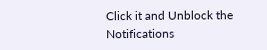Click it and Unblock the Notifications